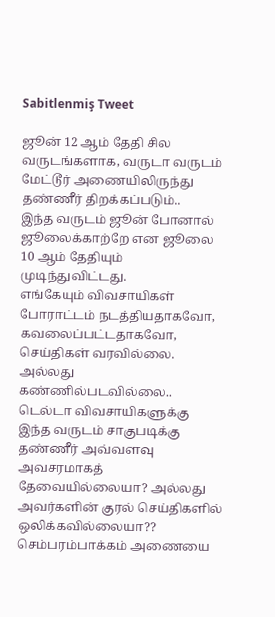Sabitlenmiş Tweet

ஜூன் 12 ஆம் தேதி சில வருடங்களாக, வருடா வருடம் மேட்டூர் அணையிலிருந்து தண்ணீர் திறக்கப்படும்..
இந்த வருடம் ஜூன் போனால் ஜூலைக்காற்றே என ஜூலை 10 ஆம் தேதியும் முடிந்துவிட்டது.
எங்கேயும் விவசாயிகள் போராட்டம் நடத்தியதாகவோ, கவலைப்பட்டதாகவோ, செய்திகள் வரவில்லை. அல்லது கண்ணில்படவில்லை..
டெல்டா விவசாயிகளுக்கு இந்த வருடம் சாகுபடிக்கு தண்ணீர் அவ்வளவு அவசரமாகத் தேவையில்லையா? அல்லது அவர்களின் குரல் செய்திகளில் ஒலிக்கவில்லையா??
செம்பரம்பாக்கம் அணையை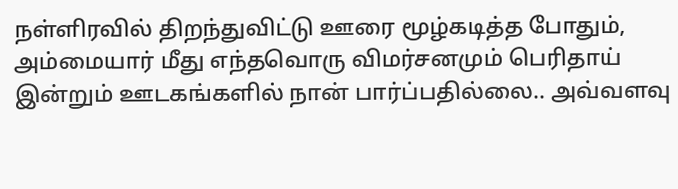நள்ளிரவில் திறந்துவிட்டு ஊரை மூழ்கடித்த போதும், அம்மையார் மீது எந்தவொரு விமர்சனமும் பெரிதாய் இன்றும் ஊடகங்களில் நான் பார்ப்பதில்லை.. அவ்வளவு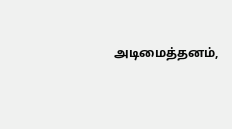அடிமைத்தனம்,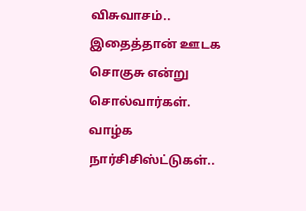விசுவாசம்..
இதைத்தான் ஊடக சொகுசு என்று சொல்வார்கள்.
வாழ்க நார்சிசிஸ்ட்டுகள்..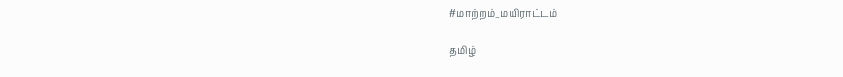#மாற்றம்_மயிராட்டம்

தமிழ்